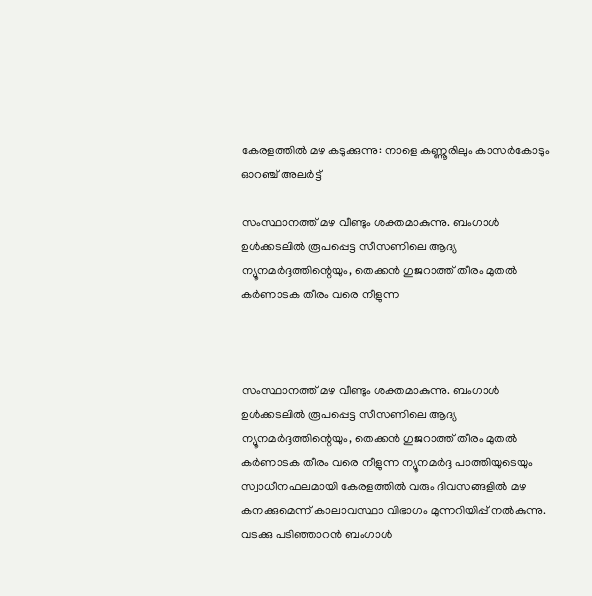കേരളത്തിൽ മഴ കടുക്കുന്നു: നാളെ കണ്ണൂരിലും കാസർകോടും ഓറഞ്ച് അലർട്ട്

സംസ്ഥാനത്ത് മഴ വീണ്ടും ശക്തമാകുന്നു. ബംഗാൾ ഉൾക്കടലിൽ രൂപപ്പെട്ട സീസണിലെ ആദ്യ ന്യൂനമർദ്ദത്തിന്റെയും, തെക്കൻ ഗുജറാത്ത് തീരം മുതൽ കർണാടക തീരം വരെ നീളുന്ന



സംസ്ഥാനത്ത് മഴ വീണ്ടും ശക്തമാകുന്നു. ബംഗാൾ ഉൾക്കടലിൽ രൂപപ്പെട്ട സീസണിലെ ആദ്യ ന്യൂനമർദ്ദത്തിന്റെയും, തെക്കൻ ഗുജറാത്ത് തീരം മുതൽ കർണാടക തീരം വരെ നീളുന്ന ന്യൂനമർദ്ദ പാത്തിയുടെയും സ്വാധീനഫലമായി കേരളത്തിൽ വരും ദിവസങ്ങളിൽ മഴ കനക്കുമെന്ന് കാലാവസ്ഥാ വിഭാഗം മുന്നറിയിപ്പ് നൽകുന്നു. വടക്കു പടിഞ്ഞാറൻ ബംഗാൾ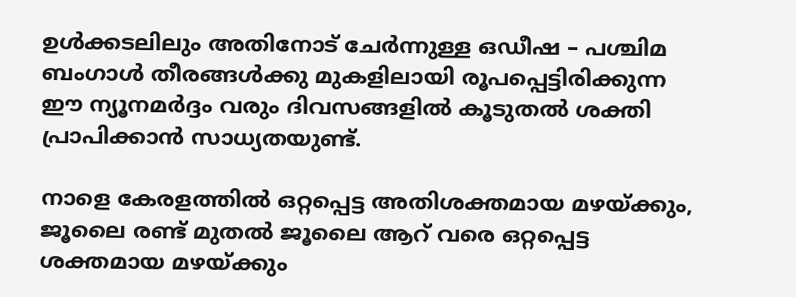ഉൾക്കടലിലും അതിനോട് ചേർന്നുള്ള ഒഡീഷ – പശ്ചിമ ബംഗാൾ തീരങ്ങൾക്കു മുകളിലായി രൂപപ്പെട്ടിരിക്കുന്ന ഈ ന്യൂനമർദ്ദം വരും ദിവസങ്ങളിൽ കൂടുതൽ ശക്തി പ്രാപിക്കാൻ സാധ്യതയുണ്ട്.

നാളെ കേരളത്തിൽ ഒറ്റപ്പെട്ട അതിശക്തമായ മഴയ്ക്കും, ജൂലൈ രണ്ട് മുതൽ ജൂലൈ ആറ് വരെ ഒറ്റപ്പെട്ട ശക്തമായ മഴയ്ക്കും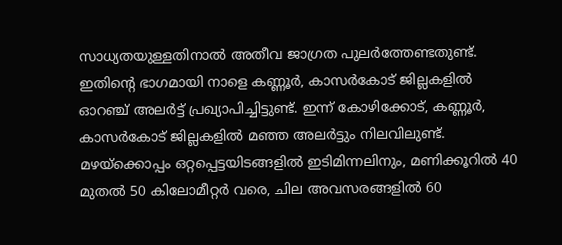സാധ്യതയുള്ളതിനാൽ അതീവ ജാഗ്രത പുലർത്തേണ്ടതുണ്ട്. ഇതിന്റെ ഭാഗമായി നാളെ കണ്ണൂർ, കാസർകോട് ജില്ലകളിൽ ഓറഞ്ച് അലർട്ട് പ്രഖ്യാപിച്ചിട്ടുണ്ട്. ഇന്ന് കോഴിക്കോട്, കണ്ണൂർ, കാസർകോട് ജില്ലകളിൽ മഞ്ഞ അലർട്ടും നിലവിലുണ്ട്. മഴയ്‌ക്കൊപ്പം ഒറ്റപ്പെട്ടയിടങ്ങളിൽ ഇടിമിന്നലിനും, മണിക്കൂറിൽ 40 മുതൽ 50 കിലോമീറ്റർ വരെ, ചില അവസരങ്ങളിൽ 60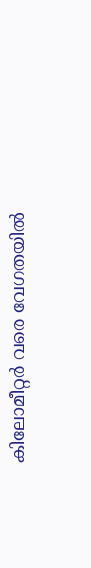കിലോമീറ്റർ വരെ വേഗതയിൽ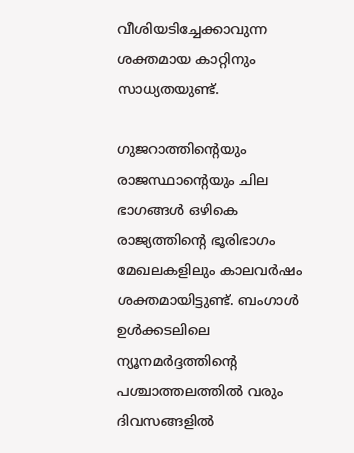വീശിയടിച്ചേക്കാവുന്ന ശക്തമായ കാറ്റിനും സാധ്യതയുണ്ട്.

ഗുജറാത്തിന്റെയും രാജസ്ഥാന്റെയും ചില ഭാഗങ്ങൾ ഒഴികെ രാജ്യത്തിന്റെ ഭൂരിഭാഗം മേഖലകളിലും കാലവർഷം ശക്തമായിട്ടുണ്ട്. ബംഗാൾ ഉൾക്കടലിലെ ന്യൂനമർദ്ദത്തിന്റെ പശ്ചാത്തലത്തിൽ വരും ദിവസങ്ങളിൽ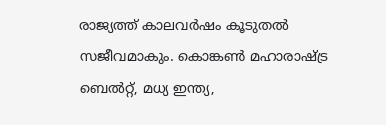രാജ്യത്ത് കാലവർഷം കൂടുതൽ സജീവമാകും. കൊങ്കൺ മഹാരാഷ്ട്ര ബെൽറ്റ്, മധ്യ ഇന്ത്യ,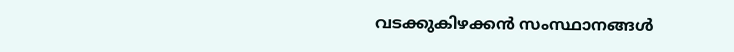വടക്കുകിഴക്കൻ സംസ്ഥാനങ്ങൾ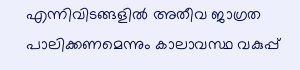എന്നിവിടങ്ങളിൽ അതീവ ജാഗ്രത പാലിക്കണമെന്നും കാലാവസ്ഥ വകുപ്പ്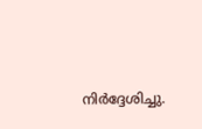നിർദ്ദേശിച്ചു.